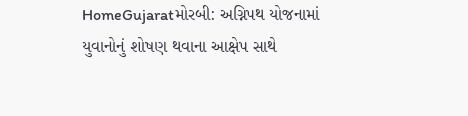HomeGujaratમોરબી: અગ્નિપથ યોજનામાં યુવાનોનું શોષણ થવાના આક્ષેપ સાથે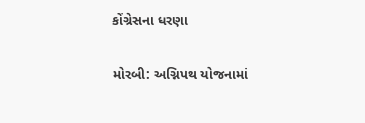કોંગ્રેસના ધરણા

મોરબી: અગ્નિપથ યોજનામાં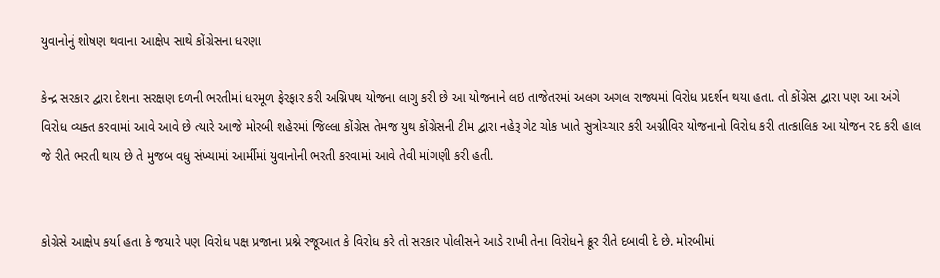યુવાનોનું શોષણ થવાના આક્ષેપ સાથે કોંગ્રેસના ધરણા

કેન્દ્ર સરકાર દ્વારા દેશના સરક્ષણ દળની ભરતીમાં ધરમૂળ ફેરફાર કરી અગ્નિપથ યોજના લાગુ કરી છે આ યોજનાને લઇ તાજેતરમાં અલગ અગલ રાજ્યમાં વિરોધ પ્રદર્શન થયા હતા. તો કોંગ્રેસ દ્વારા પણ આ અંગે વિરોધ વ્યક્ત કરવામાં આવે આવે છે ત્યારે આજે મોરબી શહેરમાં જિલ્લા કોંગ્રેસ તેમજ યુથ કોંગ્રેસની ટીમ દ્વારા નહેરૂ ગેટ ચોક ખાતે સુત્રોચ્ચાર કરી અગ્નીવિર યોજનાનો વિરોધ કરી તાત્કાલિક આ યોજન રદ કરી હાલ જે રીતે ભરતી થાય છે તે મુજબ વધુ સંખ્યામાં આર્મીમાં યુવાનોની ભરતી કરવામાં આવે તેવી માંગણી કરી હતી.


કોગ્રેસે આક્ષેપ કર્યા હતા કે જયારે પણ વિરોધ પક્ષ પ્રજાના પ્રશ્ને રજૂઆત કે વિરોધ કરે તો સરકાર પોલીસને આડે રાખી તેના વિરોધને ક્રૂર રીતે દબાવી દે છે. મોરબીમાં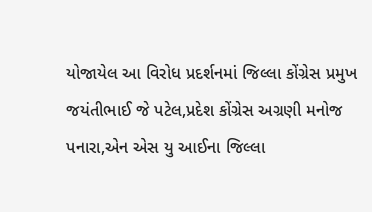યોજાયેલ આ વિરોધ પ્રદર્શનમાં જિલ્લા કોંગ્રેસ પ્રમુખ જયંતીભાઈ જે પટેલ,પ્રદેશ કોંગ્રેસ અગ્રણી મનોજ પનારા,એન એસ યુ આઈના જિલ્લા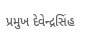પ્રમુખ દેવેન્દ્રસિંહ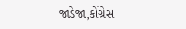જાડેજા,કોંગ્રેસ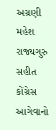અગ્રણી મહેશ રાજ્યગુરુ સહીત કોંગ્રેસ આગેવાનો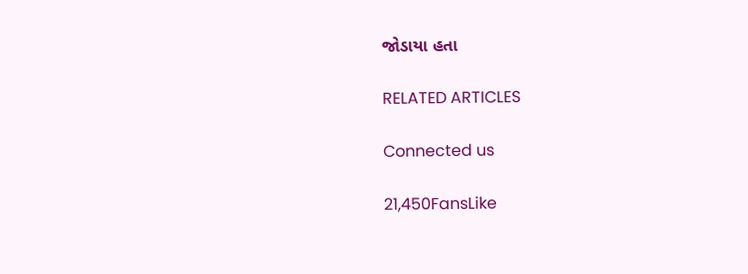જોડાયા હતા

RELATED ARTICLES

Connected us

21,450FansLike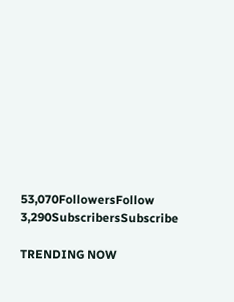53,070FollowersFollow
3,290SubscribersSubscribe

TRENDING NOW